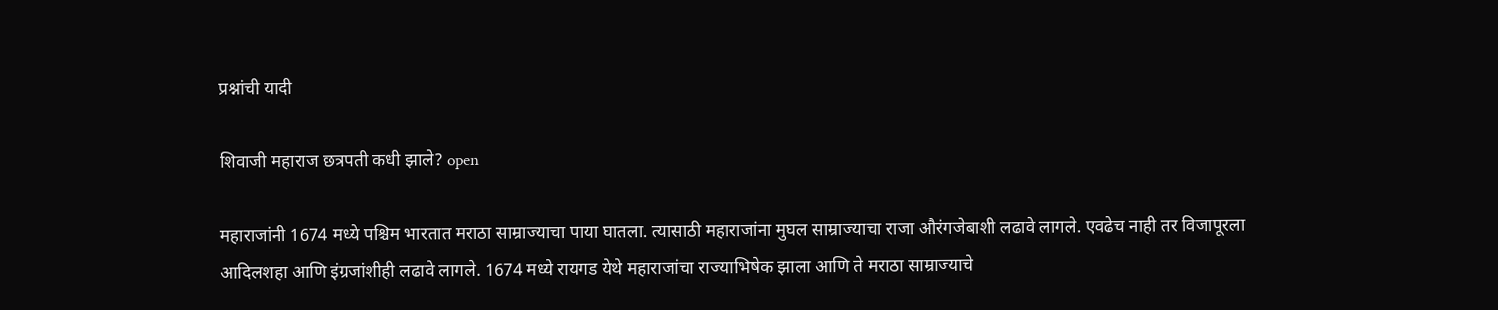प्रश्नांची यादी

शिवाजी महाराज छत्रपती कधी झाले? open

महाराजांनी 1674 मध्ये पश्चिम भारतात मराठा साम्राज्याचा पाया घातला. त्यासाठी महाराजांना मुघल साम्राज्याचा राजा औरंगजेबाशी लढावे लागले. एवढेच नाही तर विजापूरला आदिलशहा आणि इंग्रजांशीही लढावे लागले. 1674 मध्ये रायगड येथे महाराजांचा राज्याभिषेक झाला आणि ते मराठा साम्राज्याचे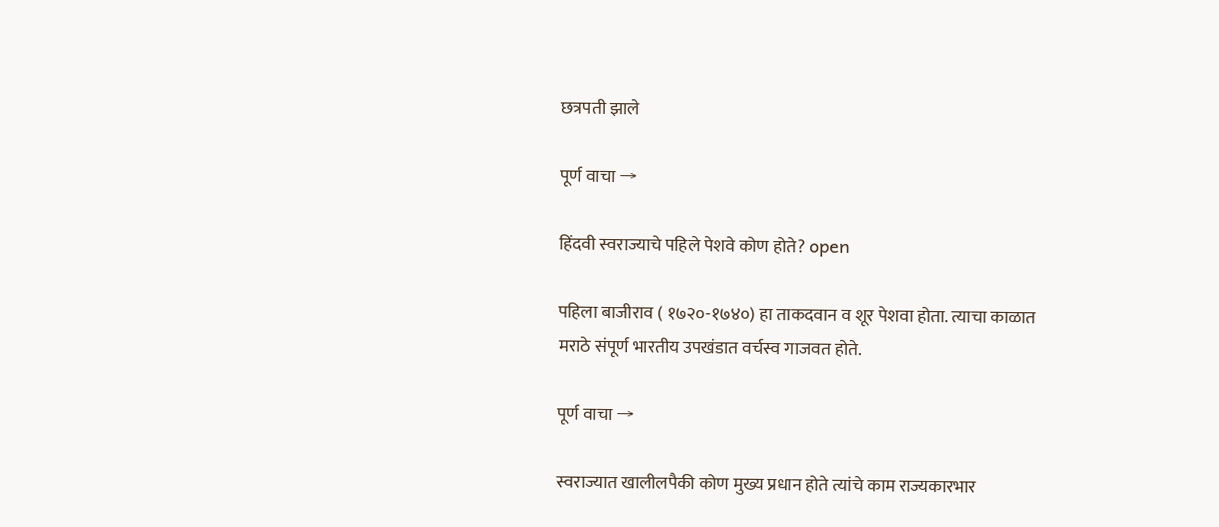छत्रपती झाले

पूर्ण वाचा →

हिंदवी स्वराज्याचे पहिले पेशवे कोण होते? open

पहिला बाजीराव ( १७२०-१७४०) हा ताकदवान व शूर पेशवा होता. त्याचा काळात मराठे संपूर्ण भारतीय उपखंडात वर्चस्व गाजवत होते.

पूर्ण वाचा →

स्वराज्यात खालीलपैकी कोण मुख्य प्रधान होते त्यांचे काम राज्यकारभार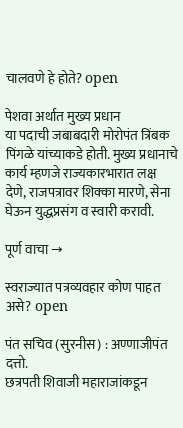चालवणे हे होते? open

पेशवा अर्थात मुख्य प्रधान
या पदाची जबाबदारी मोरोपंत त्रिंबक पिंगळे यांच्याकडे होती. मुख्य प्रधानाचे कार्य म्हणजे राज्यकारभारात लक्ष देणे, राजपत्रावर शिक्का मारणे, सेना घेऊन युद्धप्रसंग व स्वारी करावी.

पूर्ण वाचा →

स्वराज्यात पत्रव्यवहार कोण पाहत असे? open

पंत सचिव (सुरनीस) : अण्णाजीपंत दत्तो.
छत्रपती शिवाजी महाराजांकडून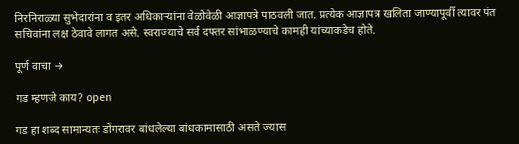निरनिराळ्या सुभेदारांना व इतर अधिकाऱ्यांना वेळोवेळी आज्ञापत्रे पाठवली जात. प्रत्येक आज्ञापत्र खलिता जाण्यापूर्वी त्यावर पंत सचिवांना लक्ष ठेवावे लागत असे. स्वराज्याचे सर्व दफ्तर सांभाळण्याचे कामही यांच्याकडेच होते.

पूर्ण वाचा →

गड म्हणजे काय? open

गड हा शब्द सामान्यतः डोंगरावर बांधलेल्या बांधकामासाठी असते ज्यास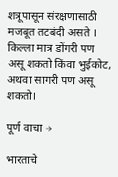शत्रूपासून संरक्षणासाठी मजबूत तटबंदी असते । किल्ला मात्र डोंगरी पण असू शकतो किंवा भुईकोट, अथवा सागरी पण असू शकतो।

पूर्ण वाचा →

भारताचे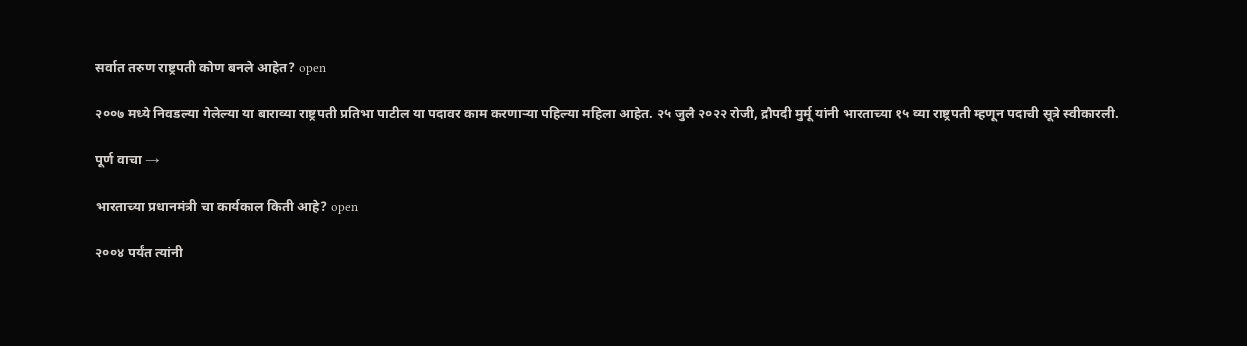सर्वात तरुण राष्ट्रपती कोण बनले आहेत? open

२००७ मध्ये निवडल्या गेलेल्या या बाराव्या राष्ट्रपती प्रतिभा पाटील या पदावर काम करणाऱ्या पहिल्या महिला आहेत. २५ जुलै २०२२ रोजी, द्रौपदी मुर्मू यांनी भारताच्या १५ व्या राष्ट्रपती म्हणून पदाची सूत्रे स्वीकारली.

पूर्ण वाचा →

भारताच्या प्रधानमंत्री चा कार्यकाल किती आहे? open

२००४ पर्यंत त्यांनी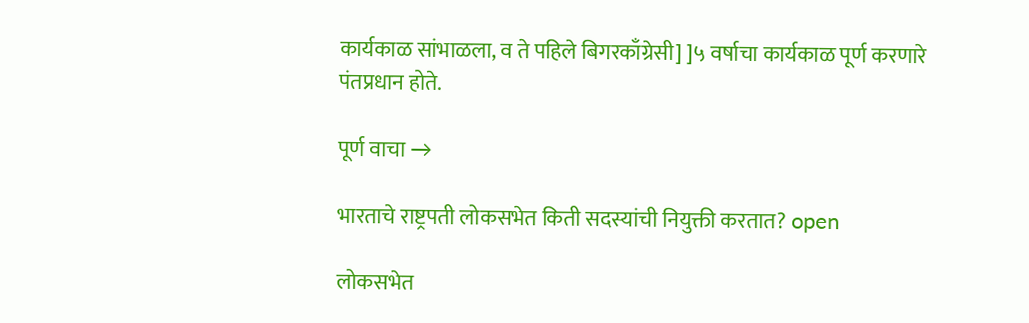कार्यकाळ सांभाळला, व ते पहिले बिगरकाँग्रेसी] ]५ वर्षाचा कार्यकाळ पूर्ण करणारे पंतप्रधान होते.

पूर्ण वाचा →

भारताचे राष्ट्रपती लोकसभेत किती सदस्यांची नियुक्ती करतात? open

लोकसभेत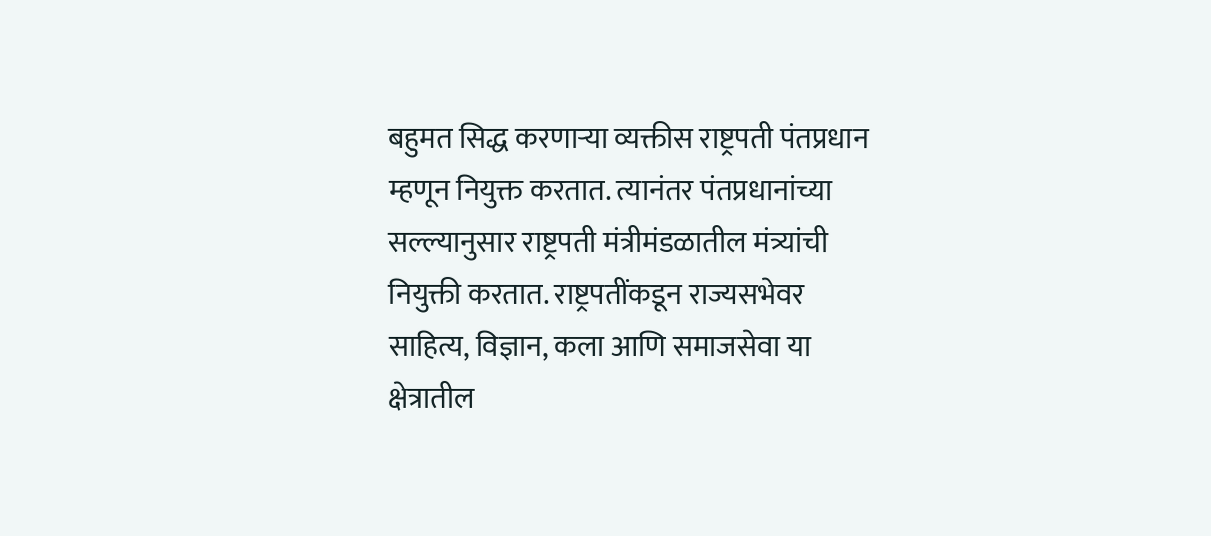बहुमत सिद्ध करणाऱ्या व्यक्तीस राष्ट्रपती पंतप्रधान म्हणून नियुक्त करतात. त्यानंतर पंतप्रधानांच्या सल्ल्यानुसार राष्ट्रपती मंत्रीमंडळातील मंत्र्यांची नियुक्ती करतात. राष्ट्रपतींकडून राज्यसभेवर साहित्य, विज्ञान, कला आणि समाजसेवा या क्षेत्रातील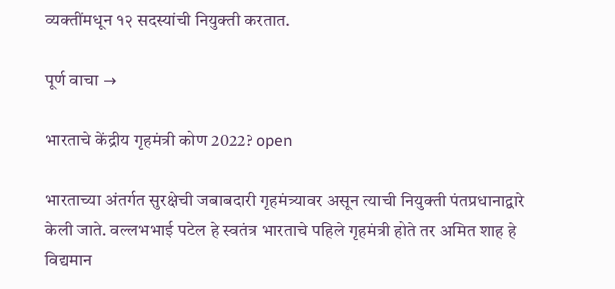व्यक्तींमधून १२ सदस्यांची नियुक्ती करतात.

पूर्ण वाचा →

भारताचे केंद्रीय गृहमंत्री कोण 2022? open

भारताच्या अंतर्गत सुरक्षेची जबाबदारी गृहमंत्र्यावर असून त्याची नियुक्ती पंतप्रधानाद्वारे केली जाते. वल्लभभाई पटेल हे स्वतंत्र भारताचे पहिले गृहमंत्री होते तर अमित शाह हे विद्यमान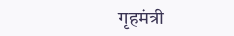गृहमंत्री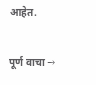आहेत.

पूर्ण वाचा →